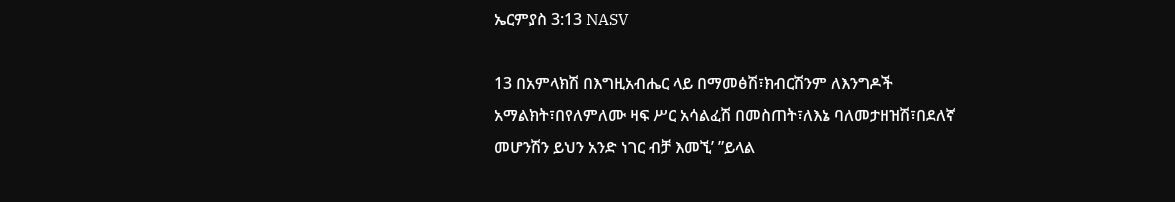ኤርምያስ 3:13 NASV

13 በአምላክሽ በእግዚአብሔር ላይ በማመፅሽ፣ክብርሽንም ለእንግዶች አማልክት፣በየለምለሙ ዛፍ ሥር አሳልፈሽ በመስጠት፣ለእኔ ባለመታዘዝሽ፣በደለኛ መሆንሽን ይህን አንድ ነገር ብቻ እመኚ’ ”ይላል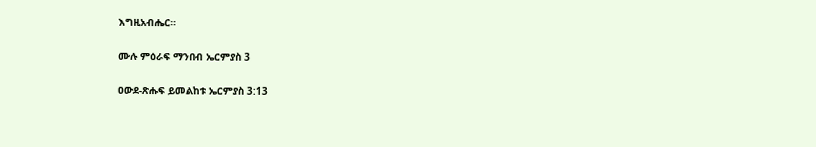እግዚአብሔር።

ሙሉ ምዕራፍ ማንበብ ኤርምያስ 3

ዐውደ-ጽሑፍ ይመልከቱ ኤርምያስ 3:13